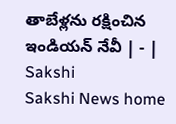తాబేళ్లను రక్షించిన ఇండియన్‌ నేవీ | - | Sakshi
Sakshi News home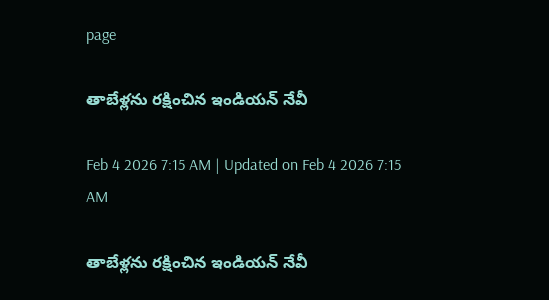page

తాబేళ్లను రక్షించిన ఇండియన్‌ నేవీ

Feb 4 2026 7:15 AM | Updated on Feb 4 2026 7:15 AM

తాబేళ్లను రక్షించిన ఇండియన్‌ నేవీ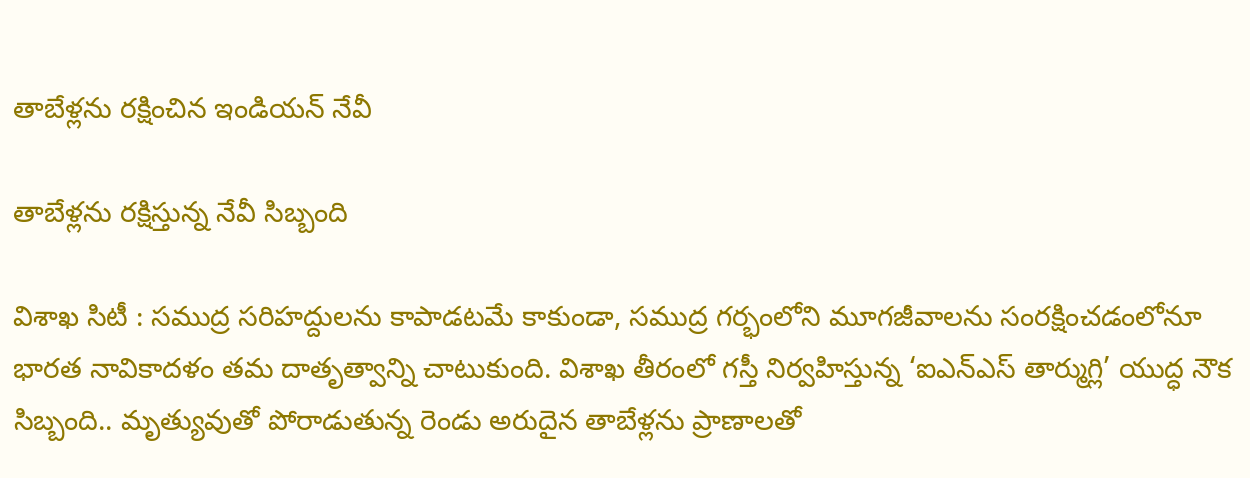తాబేళ్లను రక్షించిన ఇండియన్‌ నేవీ

తాబేళ్లను రక్షిస్తున్న నేవీ సిబ్బంది

విశాఖ సిటీ : సముద్ర సరిహద్దులను కాపాడటమే కాకుండా, సముద్ర గర్భంలోని మూగజీవాలను సంరక్షించడంలోనూ భారత నావికాదళం తమ దాతృత్వాన్ని చాటుకుంది. విశాఖ తీరంలో గస్తీ నిర్వహిస్తున్న ‘ఐఎన్‌ఎస్‌ తార్ముగ్లి’ యుద్ధ నౌక సిబ్బంది.. మృత్యువుతో పోరాడుతున్న రెండు అరుదైన తాబేళ్లను ప్రాణాలతో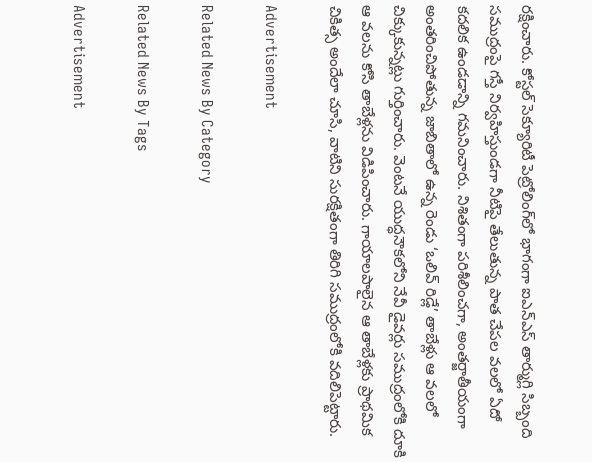రక్షించారు. కోస్టల్‌ సెక్యూరిటీ పెట్రోలింగ్‌లో భాగంగా ఐఎన్‌ఎస్‌ తార్ముగ్లి సిబ్బంది సముద్రంపై గస్తీ నిర్వహిస్తుండగా నీటిపై తేలుతున్న పాత చేపల వలలో ఏదో కదలిక ఉండడాన్ని గమనించారు. నిశితంగా పరిశీలించగా, అంతర్జాతీయంగా అంతరించిపోతున్న జాబితాలో ఉన్న రెండు ‘ఒలివ్‌ రిడ్లే’ తాబేళ్లు ఆ వలలో చిక్కుకున్నట్లు గుర్తించారు. వెంటనే యుద్ధనౌకలోని నేవీ డైవర్లు సముద్రంలోకి దూకి ఆ వలను కోసి తాబేళ్లను విడిపించారు. గాయాలపాలైన ఆ తాబేళ్లకు ప్రాథమిక చికిత్స అందేలా చూసి, వాటిని సురక్షితంగా తిరిగి సముద్రంలోకి వదిలిపెట్టారు.

Advertisement

Related News By Category

Related News By Tags

Advertisement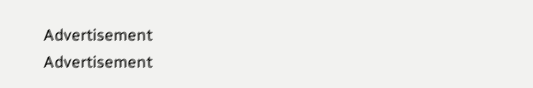Advertisement
Advertisement